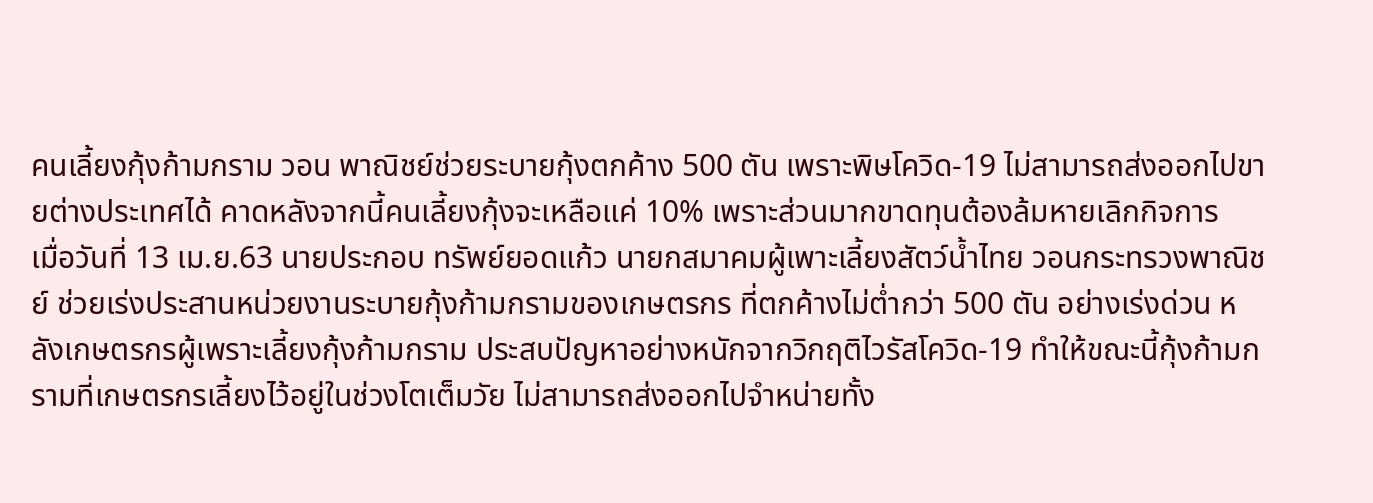คนเลี้ยงกุ้งก้ามกราม วอน พาณิชย์ช่วยระบายกุ้งตกค้าง 500 ตัน เพราะพิษโควิด-19 ไม่สามารถส่งออกไปขายต่างประเทศได้ คาดหลังจากนี้คนเลี้ยงกุ้งจะเหลือแค่ 10% เพราะส่วนมากขาดทุนต้องล้มหายเลิกกิจการ
เมื่อวันที่ 13 เม.ย.63 นายประกอบ ทรัพย์ยอดแก้ว นายกสมาคมผู้เพาะเลี้ยงสัตว์น้ำไทย วอนกระทรวงพาณิชย์ ช่วยเร่งประสานหน่วยงานระบายกุ้งก้ามกรามของเกษตรกร ที่ตกค้างไม่ต่ำกว่า 500 ตัน อย่างเร่งด่วน หลังเกษตรกรผู้เพราะเลี้ยงกุ้งก้ามกราม ประสบปัญหาอย่างหนักจากวิกฤติไวรัสโควิด-19 ทำให้ขณะนี้กุ้งก้ามกรามที่เกษตรกรเลี้ยงไว้อยู่ในช่วงโตเต็มวัย ไม่สามารถส่งออกไปจำหน่ายทั้ง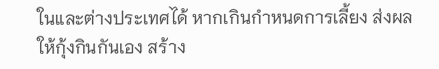ในและต่างประเทศได้ หากเกินกำหนดการเลี้ยง ส่งผลให้กุ้งกินกันเอง สร้าง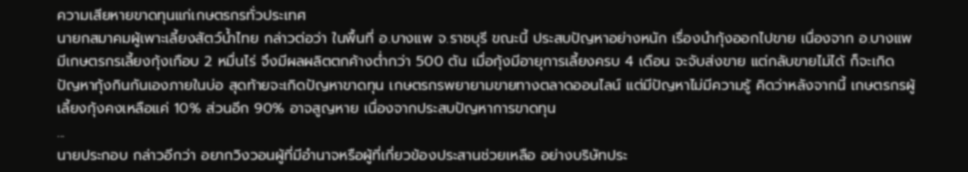ความเสียหายขาดทุนแก่เกษตรกรทั่วประเทศ
นายกสมาคมผู้เพาะเลี้ยงสัตว์น้ำไทย กล่าวต่อว่า ในพื้นที่ อ.บางแพ จ.ราชบุรี ขณะนี้ ประสบปัญหาอย่างหนัก เรื่องนำกุ้งออกไปขาย เนื่องจาก อ.บางแพ มีเกษตรกรเลี้ยงกุ้งเกือบ 2 หมื่นไร่ จึงมีผลผลิตตกค้างต่ำกว่า 500 ตัน เมื่อกุ้งมีอายุการเลี้ยงครบ 4 เดือน จะจับส่งขาย แต่กลับขายไม่ได้ ก็จะเกิดปัญหากุ้งกินกันเองภายในบ่อ สุดท้ายจะเกิดปัญหาขาดทุน เกษตรกรพยายามขายทางตลาดออนไลน์ แต่มีปัญหาไม่มีความรู้ คิดว่าหลังจากนี้ เกษตรกรผู้เลี้ยงกุ้งคงเหลือแค่ 10% ส่วนอีก 90% อาจสูญหาย เนื่องจากประสบปัญหาการขาดทุน
...
นายประกอบ กล่าวอีกว่า อยากวิงวอนผู้ที่มีอำนาจหรือผู้ที่เกี่ยวข้องประสานช่วยเหลือ อย่างบริษัทประ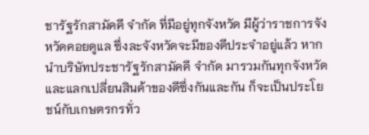ชารัฐรักสามัคคี จำกัด ที่มีอยู่ทุกจังหวัด มีผู้ว่าราชการจังหวัดคอยดูแล ซึ่งละจังหวัดจะมีของดีประจำอยู่แล้ว หากนำบริษัทประชารัฐรักสามัคคี จำกัด มารวมกันทุกจังหวัดและแลกเปลี่ยนสินค้าของดีซึ่งกันและกัน ก็จะเป็นประโยชน์กับเกษตรกรทั่ว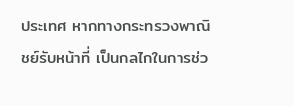ประเทศ หากทางกระทรวงพาณิชย์รับหน้าที่ เป็นกลไกในการช่ว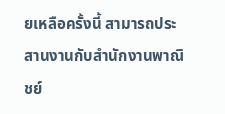ยเหลือครั้งนี้ สามารถประสานงานกับสำนักงานพาณิชย์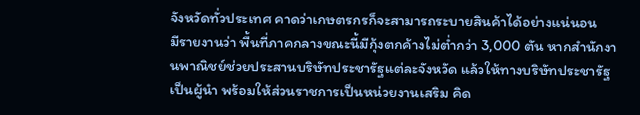จังหวัดทั่วประเทศ คาดว่าเกษตรกรก็จะสามารถระบายสินค้าได้อย่างแน่นอน
มีรายงานว่า พื้นที่ภาคกลางขณะนี้มีกุ้งตกค้างไม่ต่ำกว่า 3,000 ตัน หากสำนักงานพาณิชย์ช่วยประสานบริษัทประชารัฐแต่ละจังหวัด แล้วให้ทางบริษัทประชารัฐเป็นผู้นำ พร้อมให้ส่วนราชการเป็นหน่วยงานเสริม คิด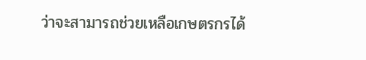ว่าจะสามารถช่วยเหลือเกษตรกรได้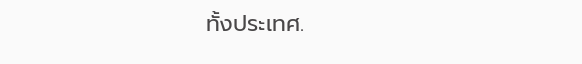ทั้งประเทศ.